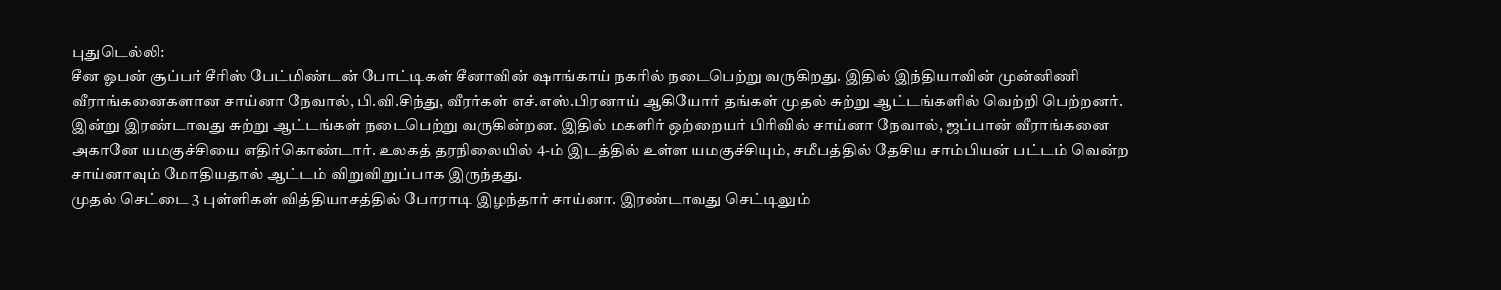புதுடெல்லி:
சீன ஓபன் சூப்பர் சீரிஸ் பேட்மிண்டன் போட்டிகள் சீனாவின் ஷாங்காய் நகரில் நடைபெற்று வருகிறது. இதில் இந்தியாவின் முன்னிணி வீராங்கனைகளான சாய்னா நேவால், பி.வி.சிந்து, வீரர்கள் எச்.எஸ்.பிரனாய் ஆகியோர் தங்கள் முதல் சுற்று ஆட்டங்களில் வெற்றி பெற்றனர்.
இன்று இரண்டாவது சுற்று ஆட்டங்கள் நடைபெற்று வருகின்றன. இதில் மகளிர் ஒற்றையர் பிரிவில் சாய்னா நேவால், ஜப்பான் வீராங்கனை அகானே யமகுச்சியை எதிர்கொண்டார். உலகத் தரநிலையில் 4-ம் இடத்தில் உள்ள யமகுச்சியும், சமீபத்தில் தேசிய சாம்பியன் பட்டம் வென்ற சாய்னாவும் மோதியதால் ஆட்டம் விறுவிறுப்பாக இருந்தது.
முதல் செட்டை 3 புள்ளிகள் வித்தியாசத்தில் போராடி இழந்தார் சாய்னா. இரண்டாவது செட்டிலும்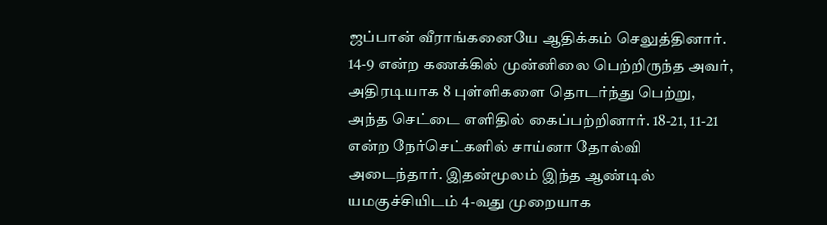ஜப்பான் வீராங்கனையே ஆதிக்கம் செலுத்தினார். 14-9 என்ற கணக்கில் முன்னிலை பெற்றிருந்த அவர், அதிரடியாக 8 புள்ளிகளை தொடர்ந்து பெற்று, அந்த செட்டை எளிதில் கைப்பற்றினார். 18-21, 11-21 என்ற நேர்செட்களில் சாய்னா தோல்வி அடைந்தார். இதன்மூலம் இந்த ஆண்டில் யமகுச்சியிடம் 4-வது முறையாக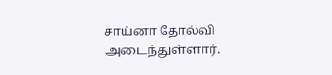சாய்னா தோல்வி அடைந்துள்ளார்.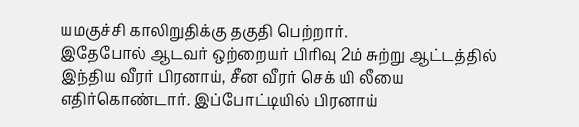யமகுச்சி காலிறுதிக்கு தகுதி பெற்றார்.
இதேபோல் ஆடவர் ஒற்றையர் பிரிவு 2ம் சுற்று ஆட்டத்தில் இந்திய வீரர் பிரனாய், சீன வீரர் செக் யி லீயை எதிர்கொண்டார். இப்போட்டியில் பிரனாய்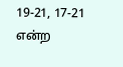19-21, 17-21 என்ற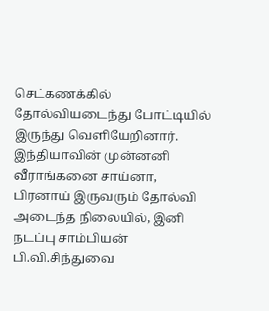செட்கணக்கில் தோல்வியடைந்து போட்டியில் இருந்து வெளியேறினார்.
இந்தியாவின் முன்னனி வீராங்கனை சாய்னா, பிரனாய் இருவரும் தோல்வி அடைந்த நிலையில், இனி நடப்பு சாம்பியன் பி.வி.சிந்துவை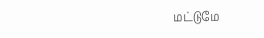மட்டுமே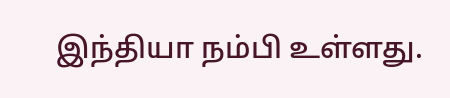இந்தியா நம்பி உள்ளது.